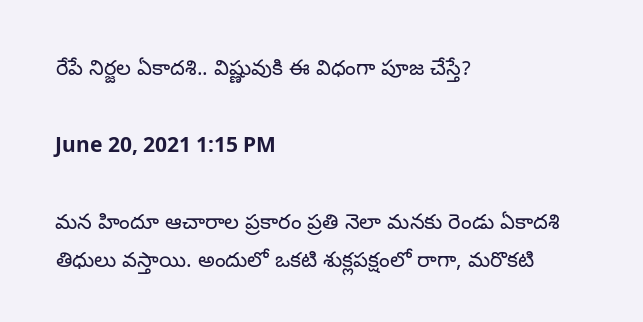రేపే నిర్జల ఏకాదశి.. విష్ణువుకి ఈ విధంగా పూజ చేస్తే?

June 20, 2021 1:15 PM

మన హిందూ ఆచారాల ప్రకారం ప్రతి నెలా మనకు రెండు ఏకాదశి తిధులు వస్తాయి. అందులో ఒకటి శుక్లపక్షంలో రాగా, మరొకటి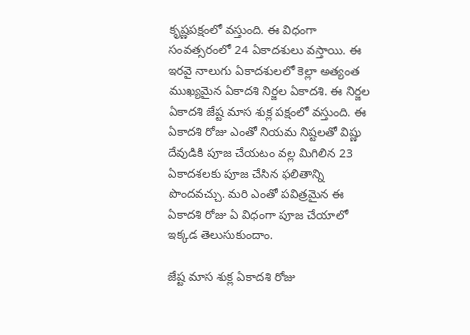కృష్ణపక్షంలో వస్తుంది. ఈ విధంగా సంవత్సరంలో 24 ఏకాదశులు వస్తాయి. ఈ ఇరవై నాలుగు ఏకాదశులలో కెల్లా అత్యంత ముఖ్యమైన ఏకాదశి నిర్జల ఏకాదశి. ఈ నిర్జల ఏకాదశి జేష్ట మాస శుక్ల పక్షంలో వస్తుంది. ఈ ఏకాదశి రోజు ఎంతో నియమ నిష్టలతో విష్ణు దేవుడికి పూజ చేయటం వల్ల మిగిలిన 23 ఏకాదశలకు పూజ చేసిన ఫలితాన్ని పొందవచ్చు. మరి ఎంతో పవిత్రమైన ఈ ఏకాదశి రోజు ఏ విధంగా పూజ చేయాలో ఇక్కడ తెలుసుకుందాం.

జేష్ట మాస శుక్ల ఏకాదశి రోజు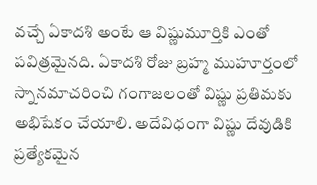వచ్చే ఏకాదశి అంటే ఆ విష్ణుమూర్తికి ఎంతో పవిత్రమైనది. ఏకాదశి రోజు బ్రహ్మ ముహూర్తంలో స్నానమాచరించి గంగాజలంతో విష్ణు ప్రతిమకు అభిషేకం చేయాలి. అదేవిధంగా విష్ణు దేవుడికి ప్రత్యేకమైన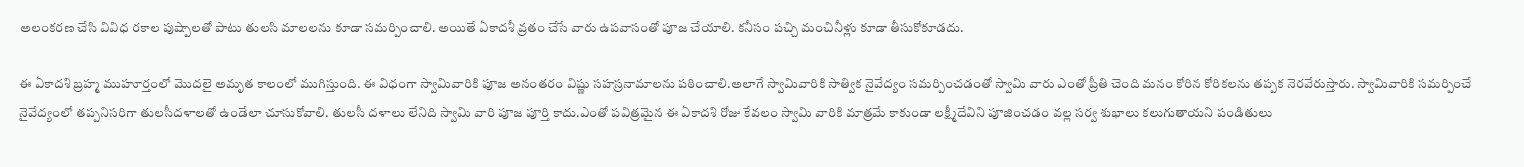అలంకరణ చేసి వివిధ రకాల పుష్పాలతో పాటు తులసి మాలలను కూడా సమర్పించాలి. అయితే ఏకాదశీ వ్రతం చేసే వారు ఉపవాసంతో పూజ చేయాలి. కనీసం పచ్చి మంచినీళ్లు కూడా తీసుకోకూడదు.

ఈ ఏకాదశి బ్రహ్మ ముహూర్తంలో మొదలై అమృత కాలంలో ముగిస్తుంది. ఈ విధంగా స్వామివారికి పూజ అనంతరం విష్ణు సహస్రనామాలను పఠించాలి.అలాగే స్వామివారికి సాత్విక నైవేద్యం సమర్పించడంతో స్వామి వారు ఎంతో ప్రీతి చెంది మనం కోరిన కోరికలను తప్పక నెరవేరుస్తారు. స్వామివారికి సమర్పించే నైవేద్యంలో తప్పనిసరిగా తులసీదళాలతో ఉండేలా చూసుకోవాలి. తులసీ దళాలు లేనిది స్వామి వారి పూజ పూర్తి కాదు.ఎంతో పవిత్రమైన ఈ ఏకాదశి రోజు కేవలం స్వామి వారికి మాత్రమే కాకుండా లక్ష్మీదేవిని పూజించడం వల్ల సర్వ శుభాలు కలుగుతాయని పండితులు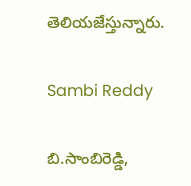తెలియజేస్తున్నారు.

Sambi Reddy

బి.సాంబిరెడ్డి,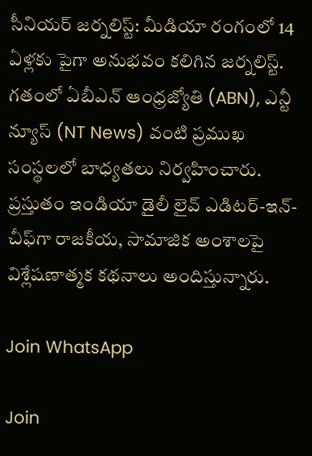సీనియర్ జర్నలిస్ట్: మీడియా రంగంలో 14 ఏళ్లకు పైగా అనుభవం కలిగిన జర్నలిస్ట్. గతంలో ఏబీఎన్ ఆంధ్ర‌జ్యోతి (ABN), ఎన్టీ న్యూస్ (NT News) వంటి ప్రముఖ సంస్థలలో బాధ్యతలు నిర్వహించారు. ప్రస్తుతం ఇండియా డైలీ లైవ్ ఎడిటర్-ఇన్-చీఫ్‌గా రాజకీయ, సామాజిక అంశాలపై విశ్లేషణాత్మక కథనాలు అందిస్తున్నారు.

Join WhatsApp

Join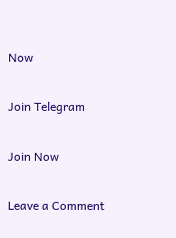Now

Join Telegram

Join Now

Leave a Comment